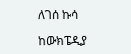ለገሰ ኩሳ

ከውክፔዲያ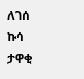ለገሰ ኩሳ ታዋቂ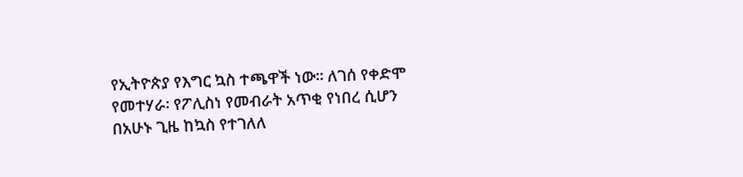የኢትዮጵያ የእግር ኳስ ተጫዋች ነው። ለገሰ የቀድሞ የመተሃራ፡ የፖሊስነ የመብራት አጥቂ የነበረ ሲሆን በአሁኑ ጊዜ ከኳስ የተገለለ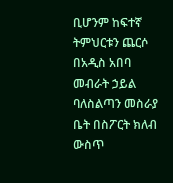ቢሆንም ከፍተኛ ትምህርቱን ጨርሶ በአዲስ አበባ መብራት ኃይል ባለስልጣን መስራያ ቤት በስፖርት ክለብ ውስጥ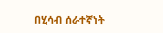በሂሳብ ሰራተኛነት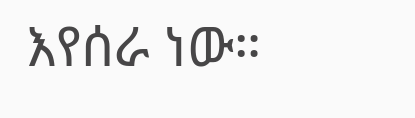እየሰራ ነው።